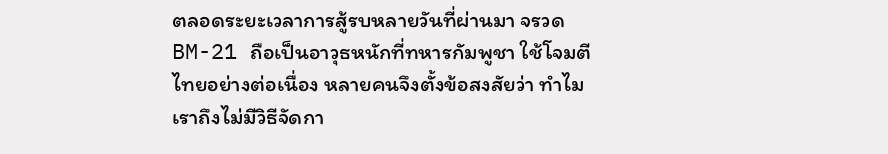ตลอดระยะเวลาการสู้รบหลายวันที่ผ่านมา จรวด BM-21 ถือเป็นอาวุธหนักที่ทหารกัมพูชา ใช้โจมตีไทยอย่างต่อเนื่อง หลายคนจึงตั้งข้อสงสัยว่า ทำไมเราถึงไม่มีวิธีจัดกา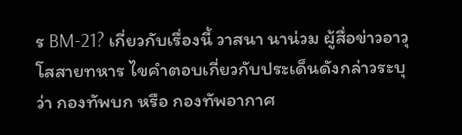ร BM-21? เกี่ยวกับเรื่องนี้ วาสนา นาน่วม ผู้สื่อข่าวอาวุโสสายทหาร ไขคำตอบเกี่ยวกับประเด็นดังกล่าวระบุว่า กองทัพบก หรือ กองทัพอากาศ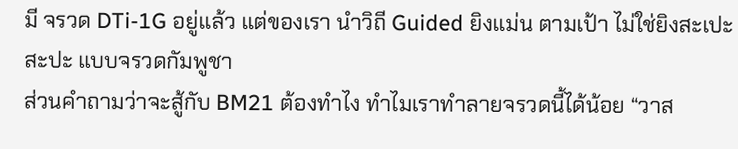มี จรวด DTi-1G อยู่แล้ว แต่ของเรา นำวิถี Guided ยิงแม่น ตามเป้า ไม่ใช่ยิงสะเปะสะปะ แบบจรวดกัมพูชา
ส่วนคำถามว่าจะสู้กับ BM21 ต้องทำไง ทำไมเราทำลายจรวดนี้ได้น้อย “วาส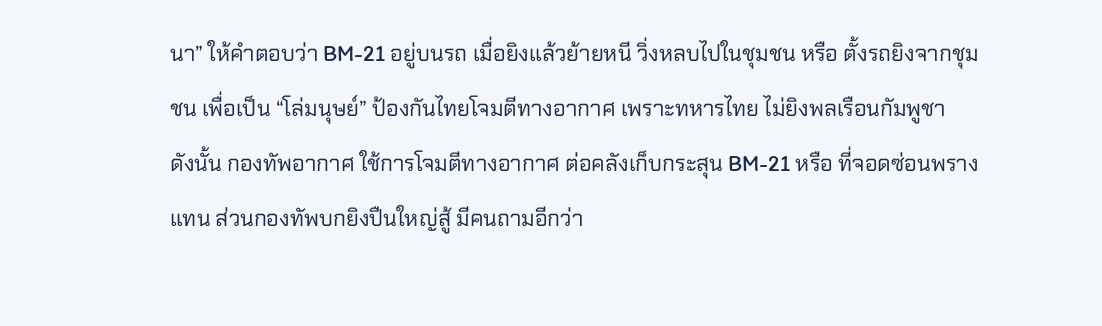นา” ให้คำตอบว่า BM-21 อยู่บนรถ เมื่อยิงแล้วย้ายหนี วิ่งหลบไปในชุมชน หรือ ตั้งรถยิงจากชุมชน เพื่อเป็น “โล่มนุษย์” ป้องกันไทยโจมตีทางอากาศ เพราะทหารไทย ไม่ยิงพลเรือนกัมพูชา
ดังนั้น กองทัพอากาศ ใช้การโจมตีทางอากาศ ต่อคลังเก็บกระสุน BM-21 หรือ ที่จอดซ่อนพรางแทน ส่วนกองทัพบกยิงปืนใหญ่สู้ มีคนถามอีกว่า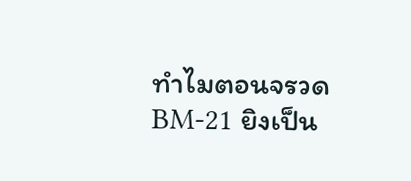ทำไมตอนจรวด BM-21 ยิงเป็น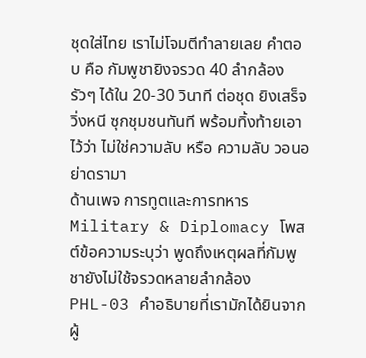ชุดใส่ไทย เราไม่โจมตีทำลายเลย คำตอบ คือ กัมพูชายิงจรวด 40 ลำกล้อง รัวๆ ได้ใน 20-30 วินาที ต่อชุด ยิงเสร็จ วิ่งหนี ซุกชุมชนทันที พร้อมทิ้งท้ายเอาไว้ว่า ไม่ใช่ความลับ หรือ ความลับ วอนอย่าดรามา
ด้านเพจ การทูตและการทหาร Military & Diplomacy โพสต์ข้อความระบุว่า พูดถึงเหตุผลที่กัมพูชายังไม่ใช้จรวดหลายลำกล้อง PHL-03 คำอธิบายที่เรามักได้ยินจากผู้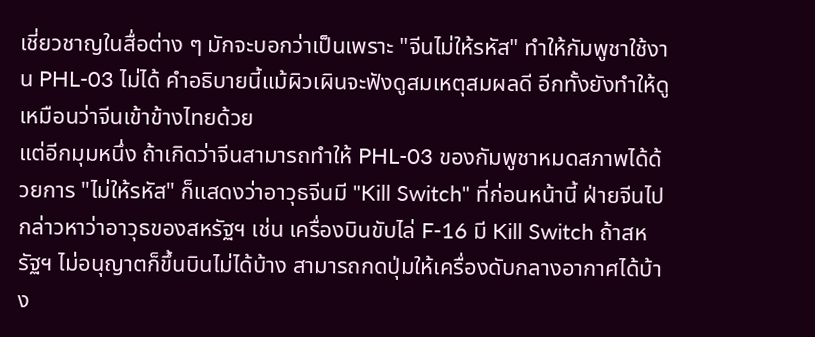เชี่ยวชาญในสื่อต่าง ๆ มักจะบอกว่าเป็นเพราะ "จีนไม่ให้รหัส" ทำให้กัมพูชาใช้งาน PHL-03 ไม่ได้ คำอธิบายนี้แม้ผิวเผินจะฟังดูสมเหตุสมผลดี อีกทั้งยังทำให้ดูเหมือนว่าจีนเข้าข้างไทยด้วย
แต่อีกมุมหนึ่ง ถ้าเกิดว่าจีนสามารถทำให้ PHL-03 ของกัมพูชาหมดสภาพได้ด้วยการ "ไม่ให้รหัส" ก็แสดงว่าอาวุธจีนมี "Kill Switch" ที่ก่อนหน้านี้ ฝ่ายจีนไปกล่าวหาว่าอาวุธของสหรัฐฯ เช่น เครื่องบินขับไล่ F-16 มี Kill Switch ถ้าสหรัฐฯ ไม่อนุญาตก็ขึ้นบินไม่ได้บ้าง สามารถกดปุ่มให้เครื่องดับกลางอากาศได้บ้าง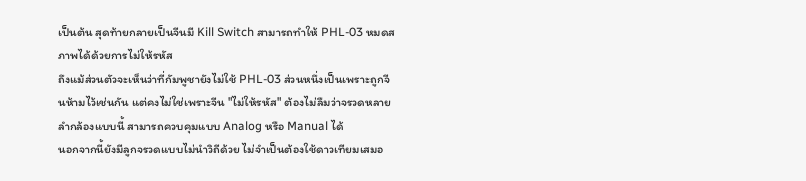เป็นต้น สุดท้ายกลายเป็นจีนมี Kill Switch สามารถทำให้ PHL-03 หมดสภาพได้ด้วยการไม่ให้รหัส
ถึงแม้ส่วนตัวจะเห็นว่าที่กัมพูชายังไม่ใช้ PHL-03 ส่วนหนึ่งเป็นเพราะถูกจีนห้ามไว้เช่นกัน แต่คงไม่ใช่เพราะจีน "ไม่ให้รหัส" ต้องไม่ลืมว่าจรวดหลายลำกล้องแบบนี้ สามารถควบคุมแบบ Analog หรือ Manual ได้
นอกจากนี้ยังมีลูกจรวดแบบไม่นำวิถีด้วย ไม่จำเป็นต้องใช้ดาวเทียมเสมอ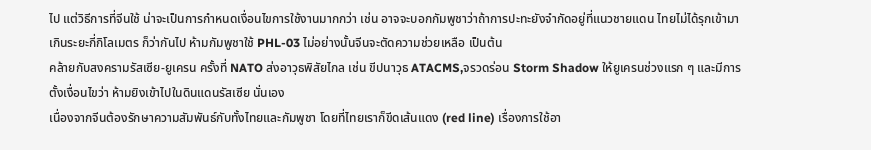ไป แต่วิธีการที่จีนใช้ น่าจะเป็นการกำหนดเงื่อนไขการใช้งานมากกว่า เช่น อาจจะบอกกัมพูชาว่าถ้าการปะทะยังจำกัดอยู่ที่แนวชายแดน ไทยไม่ได้รุกเข้ามาเกินระยะกี่กิโลเมตร ก็ว่ากันไป ห้ามกัมพูชาใช้ PHL-03 ไม่อย่างนั้นจีนจะตัดความช่วยเหลือ เป็นต้น
คล้ายกับสงครามรัสเซีย-ยูเครน ครั้งที่ NATO ส่งอาวุธพิสัยไกล เช่น ขีปนาวุธ ATACMS,จรวดร่อน Storm Shadow ให้ยูเครนช่วงแรก ๆ และมีการตั้งเงื่อนไขว่า ห้ามยิงเข้าไปในดินแดนรัสเซีย นั่นเอง
เนื่องจากจีนต้องรักษาความสัมพันธ์กับทั้งไทยและกัมพูชา โดยที่ไทยเราก็ขีดเส้นแดง (red line) เรื่องการใช้อา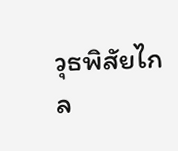วุธพิสัยไกล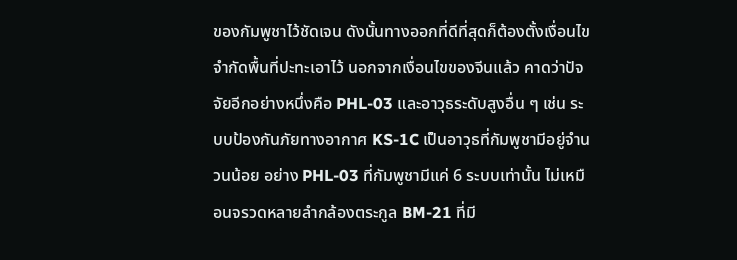ของกัมพูชาไว้ชัดเจน ดังนั้นทางออกที่ดีที่สุดก็ต้องตั้งเงื่อนไขจำกัดพื้นที่ปะทะเอาไว้ นอกจากเงื่อนไขของจีนแล้ว คาดว่าปัจจัยอีกอย่างหนึ่งคือ PHL-03 และอาวุธระดับสูงอื่น ๆ เช่น ระบบป้องกันภัยทางอากาศ KS-1C เป็นอาวุธที่กัมพูชามีอยู่จำนวนน้อย อย่าง PHL-03 ที่กัมพูชามีแค่ 6 ระบบเท่านั้น ไม่เหมือนจรวดหลายลำกล้องตระกูล BM-21 ที่มี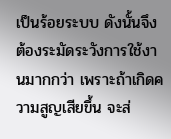เป็นร้อยระบบ ดังนั้นจึงต้องระมัดระวังการใช้งานมากกว่า เพราะถ้าเกิดความสูญเสียขึ้น จะส่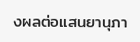งผลต่อแสนยานุภา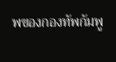พของกองทัพกัมพู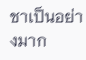ชาเป็นอย่างมาก